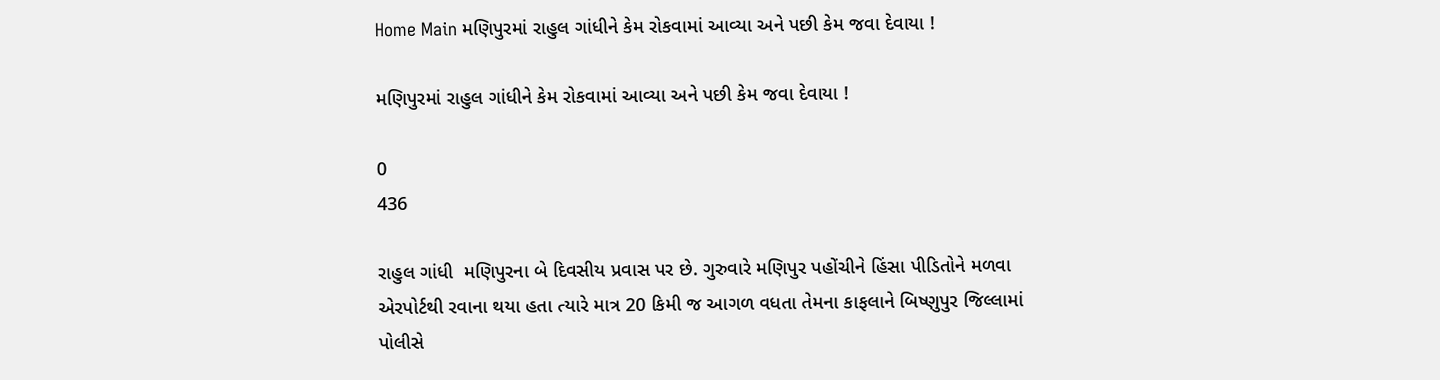Home Main મણિપુરમાં રાહુલ ગાંધીને કેમ રોકવામાં આવ્યા અને પછી કેમ જવા દેવાયા !

મણિપુરમાં રાહુલ ગાંધીને કેમ રોકવામાં આવ્યા અને પછી કેમ જવા દેવાયા !

0
436

રાહુલ ગાંધી  મણિપુરના બે દિવસીય પ્રવાસ પર છે. ગુરુવારે મણિપુર પહોંચીને હિંસા પીડિતોને મળવા એરપોર્ટથી રવાના થયા હતા ત્યારે માત્ર 20 કિમી જ આગળ વધતા તેમના કાફલાને બિષ્ણુપુર જિલ્લામાં પોલીસે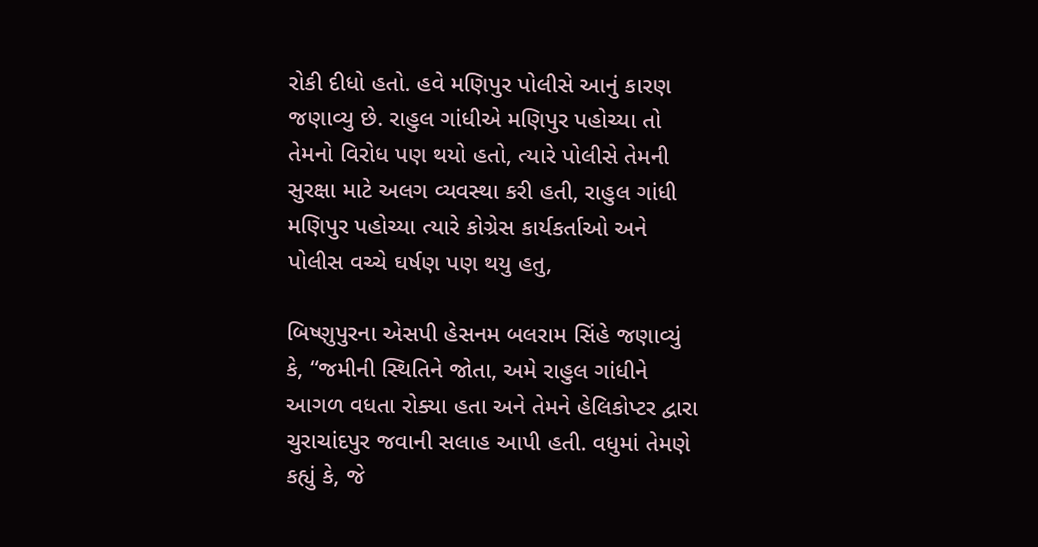રોકી દીધો હતો. હવે મણિપુર પોલીસે આનું કારણ જણાવ્યુ છે. રાહુલ ગાંધીએ મણિપુર પહોચ્યા તો તેમનો વિરોધ પણ થયો હતો, ત્યારે પોલીસે તેમની સુરક્ષા માટે અલગ વ્યવસ્થા કરી હતી, રાહુલ ગાંધી મણિપુર પહોચ્યા ત્યારે કોગ્રેસ કાર્યકર્તાઓ અને પોલીસ વચ્ચે ઘર્ષણ પણ થયુ હતુ,

બિષ્ણુપુરના એસપી હેસનમ બલરામ સિંહે જણાવ્યું કે, “જમીની સ્થિતિને જોતા, અમે રાહુલ ગાંધીને આગળ વધતા રોક્યા હતા અને તેમને હેલિકોપ્ટર દ્વારા ચુરાચાંદપુર જવાની સલાહ આપી હતી. વધુમાં તેમણે કહ્યું કે, જે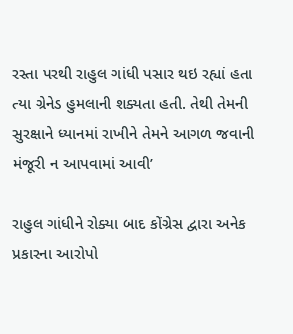રસ્તા પરથી રાહુલ ગાંધી પસાર થઇ રહ્યાં હતા ત્યા ગ્રેનેડ હુમલાની શક્યતા હતી. તેથી તેમની સુરક્ષાને ધ્યાનમાં રાખીને તેમને આગળ જવાની મંજૂરી ન આપવામાં આવી’

રાહુલ ગાંધીને રોક્યા બાદ કોંગ્રેસ દ્વારા અનેક પ્રકારના આરોપો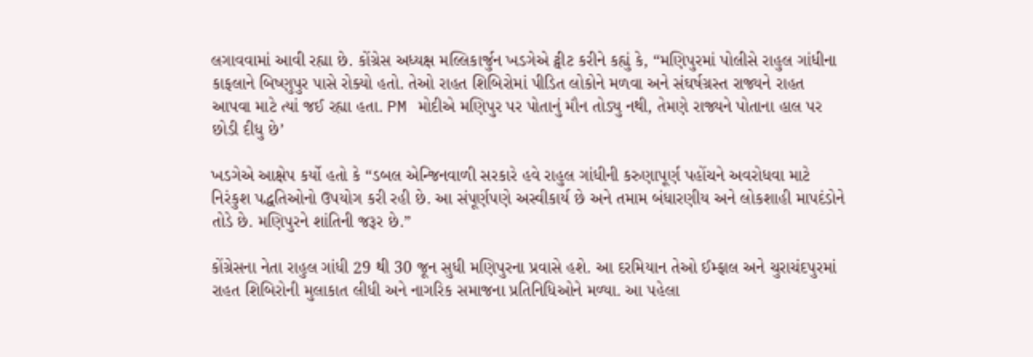લગાવવામાં આવી રહ્યા છે. કોંગ્રેસ અધ્યક્ષ મલ્લિકાર્જુન ખડગેએ ટ્વીટ કરીને કહ્યું કે, “મણિપુરમાં પોલીસે રાહુલ ગાંધીના કાફલાને બિષ્ણુપુર પાસે રોક્યો હતો. તેઓ રાહત શિબિરોમાં પીડિત લોકોને મળવા અને સંઘર્ષગ્રસ્ત રાજ્યને રાહત આપવા માટે ત્યાં જઈ રહ્યા હતા. PM મોદીએ મણિપુર પર પોતાનું મૌન તોડ્યુ નથી, તેમણે રાજ્યને પોતાના હાલ પર છોડી દીધુ છે’

ખડગેએ આક્ષેપ કર્યો હતો કે “ડબલ એન્જિનવાળી સરકારે હવે રાહુલ ગાંધીની કરુણાપૂર્ણ પહોંચને અવરોધવા માટે નિરંકુશ પદ્ધતિઓનો ઉપયોગ કરી રહી છે. આ સંપૂર્ણપણે અસ્વીકાર્ય છે અને તમામ બંધારણીય અને લોકશાહી માપદંડોને તોડે છે. મણિપુરને શાંતિની જરૂર છે.”

કોંગ્રેસના નેતા રાહુલ ગાંધી 29 થી 30 જૂન સુધી મણિપુરના પ્રવાસે હશે. આ દરમિયાન તેઓ ઈમ્ફાલ અને ચુરાચંદપુરમાં રાહત શિબિરોની મુલાકાત લીધી અને નાગરિક સમાજના પ્રતિનિધિઓને મળ્યા. આ પહેલા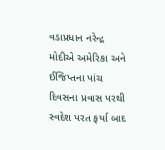વડાપ્રધાન નરેન્દ્ર મોદીએ અમેરિકા અને ઈજિપ્તના પાંચ દિવસના પ્રવાસ પરથી સ્વદેશ પરત ફર્યા બાદ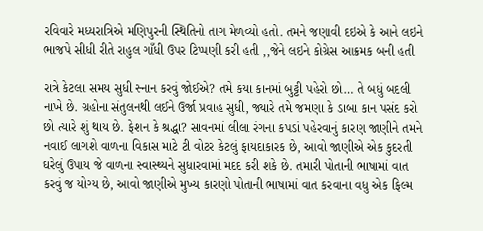રવિવારે મધ્યરાત્રિએ મણિપુરની સ્થિતિનો તાગ મેળવ્યો હતો. તમને જણાવી દઇએ કે આને લઇને ભાજપે સીધી રીતે રાહુલ ગાઁધી ઉપર ટિપ્પણી કરી હતી ,,જેને લઇને કોગ્રેસ આક્રમક બની હતી

રાત્રે કેટલા સમય સુધી સ્નાન કરવું જોઈએ? તમે કયા કાનમાં બુટ્ટી પહેરો છો… તે બધું બદલી નાખે છે. ગ્રહોના સંતુલનથી લઈને ઉર્જા પ્રવાહ સુધી, જ્યારે તમે જમણા કે ડાબા કાન પસંદ કરો છો ત્યારે શું થાય છે. ફેશન કે શ્રદ્ધા? સાવનમાં લીલા રંગના કપડાં પહેરવાનું કારણ જાણીને તમને નવાઈ લાગશે વાળના વિકાસ માટે ટી વોટર કેટલું ફાયદાકારક છે, આવો જાણીએ એક કુદરતી ઘરેલું ઉપાય જે વાળના સ્વાસ્થ્યને સુધારવામાં મદદ કરી શકે છે. તમારી પોતાની ભાષામાં વાત કરવું જ યોગ્ય છે, આવો જાણીએ મુખ્ય કારણો પોતાની ભાષામાં વાત કરવાના વધુ એક ફિલ્મ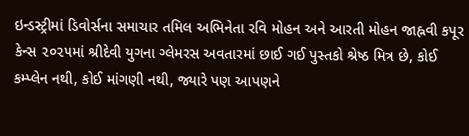ઇન્ડસ્ટ્રીમાં ડિવોર્સના સમાચાર તમિલ અભિનેતા રવિ મોહન અને આરતી મોહન જાહ્નવી કપૂર કેન્સ ૨૦૨૫માં શ્રીદેવી યુગના ગ્લેમરસ અવતારમાં છાઈ ગઈ પુસ્તકો શ્રેષ્ઠ મિત્ર છે, કોઈ કમ્પ્લેન નથી, કોઈ માંગણી નથી, જ્યારે પણ આપણને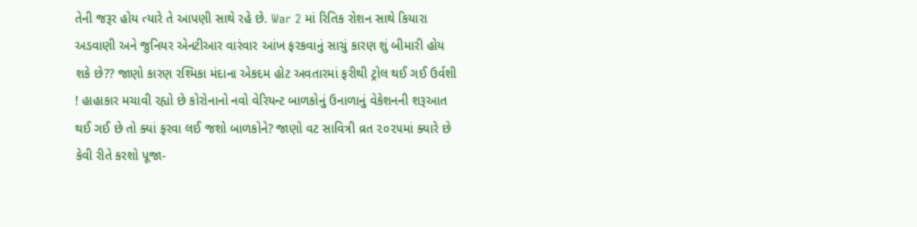તેની જરૂર હોય ત્યારે તે આપણી સાથે રહે છે. War 2 માં રિતિક રોશન સાથે કિયારા અડવાણી અને જુનિયર એનટીઆર વારંવાર આંખ ફરકવાનું સાચું કારણ શું બીમારી હોય શકે છે?? જાણો કારણ રશ્મિકા મંદાના એકદમ હોટ અવતારમાં ફરીથી ટ્રોલ થઈ ગઈ ઉર્વશી ! હાહાકાર મચાવી રહ્યો છે કોરોનાનો નવો વેરિયન્ટ બાળકોનું ઉનાળાનું વેકેશનની શરૂઆત થઈ ગઈ છે તો ક્યાં ફરવા લઈ જશો બાળકોને? જાણો વટ સાવિત્રી વ્રત ૨૦૨૫માં ક્યારે છે કેવી રીતે કરશો પૂજા-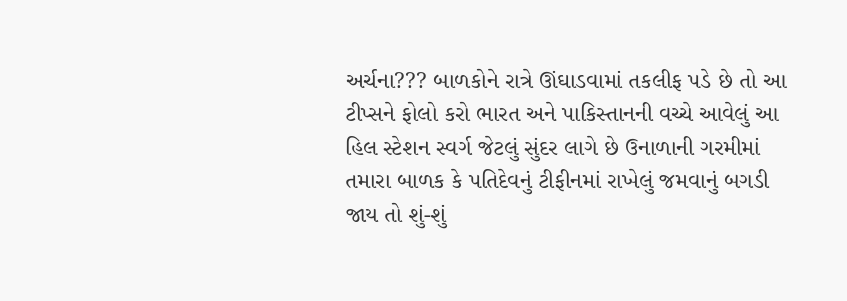અર્ચના??? બાળકોને રાત્રે ઊંઘાડવામાં તકલીફ પડે છે તો આ ટીપ્સને ફોલો કરો ભારત અને પાકિસ્તાનની વચ્ચે આવેલું આ હિલ સ્ટેશન સ્વર્ગ જેટલું સુંદર લાગે છે ઉનાળાની ગરમીમાં તમારા બાળક કે પતિદેવનું ટીફીનમાં રાખેલું જમવાનું બગડી જાય તો શું-શું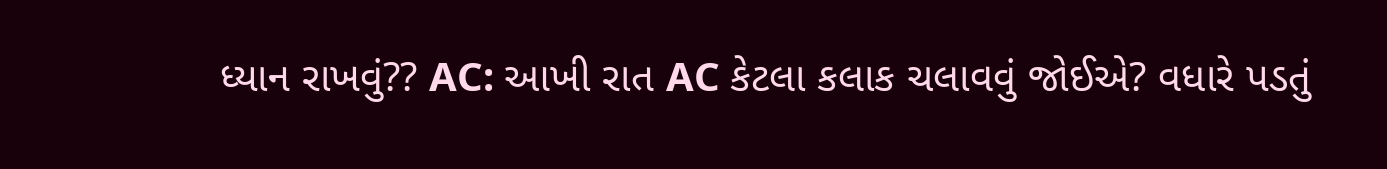ધ્યાન રાખવું?? AC: આખી રાત AC કેટલા કલાક ચલાવવું જોઈએ? વધારે પડતું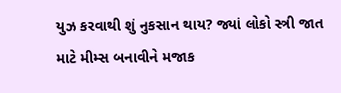યુઝ કરવાથી શું નુકસાન થાય? જ્યાં લોકો સ્ત્રી જાત માટે મીમ્સ બનાવીને મજાક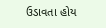ઉડાવતા હોય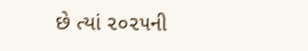છે ત્યાં ૨૦૨૫ની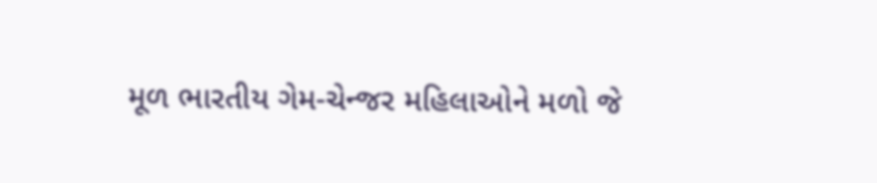મૂળ ભારતીય ગેમ-ચેન્જર મહિલાઓને મળો જે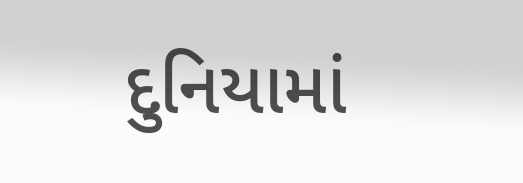દુનિયામાં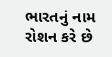ભારતનું નામ રોશન કરે છે